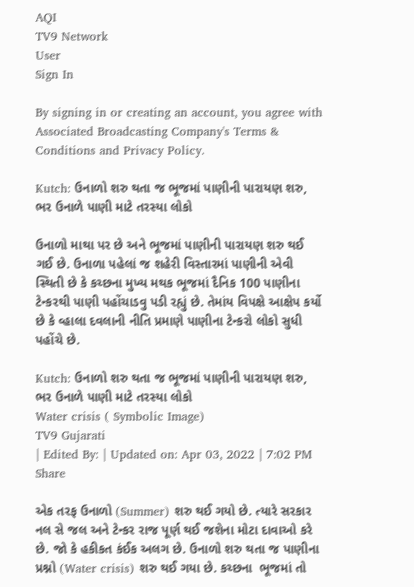AQI
TV9 Network
User
Sign In

By signing in or creating an account, you agree with Associated Broadcasting Company's Terms & Conditions and Privacy Policy.

Kutch: ઉનાળો શરુ થતા જ ભૂજમાં પાણીની પારાયણ શરુ, ભર ઉનાળે પાણી માટે તરસ્યા લોકો

ઉનાળો માથા પર છે અને ભૂજમાં પાણીની પારાયણ શરુ થઈ ગઈ છે. ઉનાળા પહેલાં જ શહેરી વિસ્તારમાં પાણીની એવી સ્થિતી છે કે કચ્છના મુખ્ય મથક ભૂજમાં દૈનિક 100 પાણીના ટેન્કરથી પાણી પહોંચાડવુ પડી રહ્યું છે. તેમાંય વિપક્ષે આક્ષેપ કર્યો છે કે વ્હાલા દવલાની નીતિ પ્રમાણે પાણીના ટેન્કરો લોકો સુધી પહોંચે છે.

Kutch: ઉનાળો શરુ થતા જ ભૂજમાં પાણીની પારાયણ શરુ, ભર ઉનાળે પાણી માટે તરસ્યા લોકો
Water crisis ( Symbolic Image)
TV9 Gujarati
| Edited By: | Updated on: Apr 03, 2022 | 7:02 PM
Share

એક તરફ ઉનાળો (Summer) શરુ થઈ ગયો છે. ત્યારે સરકાર નલ સે જલ અને ટેન્કર રાજ પૂર્ણ થઈ જશેના મોટા દાવાઓ કરે છે. જો કે હકીકત કંઈક અલગ છે. ઉનાળો શરુ થતા જ પાણીના પ્રશ્નો (Water crisis) શરુ થઈ ગયા છે. કચ્છના  ભૂજમાં તો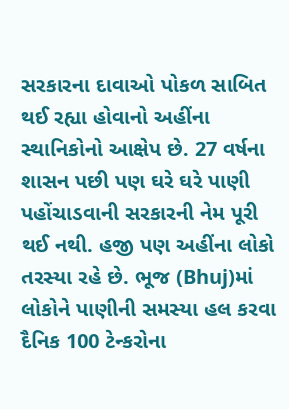સરકારના દાવાઓ પોકળ સાબિત થઈ રહ્યા હોવાનો અહીંના સ્થાનિકોનો આક્ષેપ છે. 27 વર્ષના શાસન પછી પણ ઘરે ઘરે પાણી પહોંચાડવાની સરકારની નેમ પૂરી થઈ નથી. હજી પણ અહીંના લોકો તરસ્યા રહે છે. ભૂજ (Bhuj)માં લોકોને પાણીની સમસ્યા હલ કરવા દૈનિક 100 ટેન્કરોના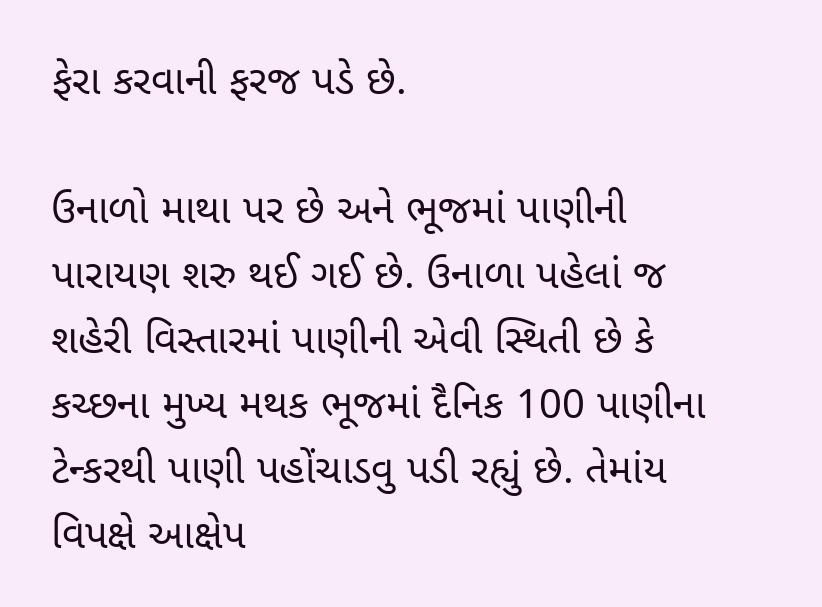ફેરા કરવાની ફરજ પડે છે.

ઉનાળો માથા પર છે અને ભૂજમાં પાણીની પારાયણ શરુ થઈ ગઈ છે. ઉનાળા પહેલાં જ શહેરી વિસ્તારમાં પાણીની એવી સ્થિતી છે કે કચ્છના મુખ્ય મથક ભૂજમાં દૈનિક 100 પાણીના ટેન્કરથી પાણી પહોંચાડવુ પડી રહ્યું છે. તેમાંય વિપક્ષે આક્ષેપ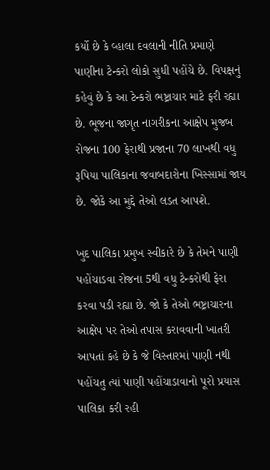કર્યો છે કે વ્હાલા દવલાની નીતિ પ્રમાણે પાણીના ટેન્કરો લોકો સુધી પહોંચે છે. વિપક્ષનું કહેવું છે કે આ ટેન્કરો ભષ્ટ્રાચાર માટે ફરી રહ્યા છે. ભૂજના જાગૃત નાગરીકના આક્ષેપ મુજબ રોજના 100 ફેરાથી પ્રજાના 70 લાખથી વધુ રૂપિયા પાલિકાના જવાબદારોના ખિસ્સામાં જાય છે. જોકે આ મુદ્દે તેઓ લડત આપશે.

ખુદ પાલિકા પ્રમુખ સ્વીકારે છે કે તેમને પાણી પહોંચાડવા રોજના 5થી વધુ ટેન્કરોથી ફેરા કરવા પડી રહ્યા છે. જો કે તેઓ ભષ્ટ્રાચારના આક્ષેપ પર તેઓ તપાસ કરાવવાની ખાતરી આપતાં કહે છે કે જે વિસ્તારમાં પાણી નથી પહોંચતુ ત્યાં પાણી પહોંચાડાવાનો પૂરો પ્રયાસ પાલિકા કરી રહી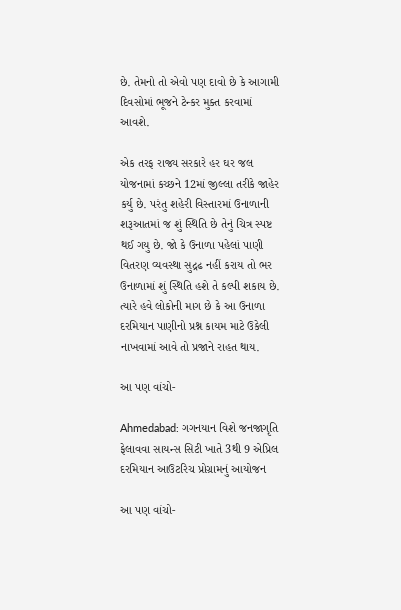છે. તેમનો તો એવો પણ દાવો છે કે આગામી દિવસોમાં ભૂજને ટેન્કર મુક્ત કરવામાં આવશે.

એક તરફ રાજ્ય સરકારે હર ઘર જલ યોજનામાં કચ્છને 12માં જીલ્લા તરીકે જાહેર કર્યુ છે. પરંતુ શહેરી વિસ્તારમાં ઉનાળાની શરૂઆતમાં જ શું સ્થિતિ છે તેનું ચિત્ર સ્પષ્ટ થઈ ગયુ છે. જો કે ઉનાળા પહેલાં પાણી વિતરણ વ્યવસ્થા સુદ્રઢ નહીં કરાય તો ભર ઉનાળામાં શું સ્થિતિ હશે તે કલ્પી શકાય છે. ત્યારે હવે લોકોની માગ છે કે આ ઉનાળા દરમિયાન પાણીનો પ્રશ્ન કાયમ માટે ઉકેલી નાખવામાં આવે તો પ્રજાને રાહત થાય.

આ પણ વાંચો-

Ahmedabad: ગગનયાન વિશે જનજાગૃતિ ફેલાવવા સાયન્સ સિટી ખાતે 3થી 9 એપ્રિલ દરમિયાન આઉટરિચ પ્રોગ્રામનું આયોજન

આ પણ વાંચો-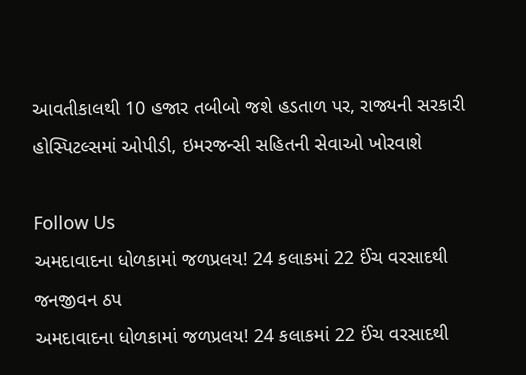આવતીકાલથી 10 હજાર તબીબો જશે હડતાળ પર, રાજ્યની સરકારી હોસ્પિટલ્સમાં ઓપીડી, ઇમરજન્સી સહિતની સેવાઓ ખોરવાશે

Follow Us
અમદાવાદના ધોળકામાં જળપ્રલય! 24 કલાકમાં 22 ઈંચ વરસાદથી જનજીવન ઠપ
અમદાવાદના ધોળકામાં જળપ્રલય! 24 કલાકમાં 22 ઈંચ વરસાદથી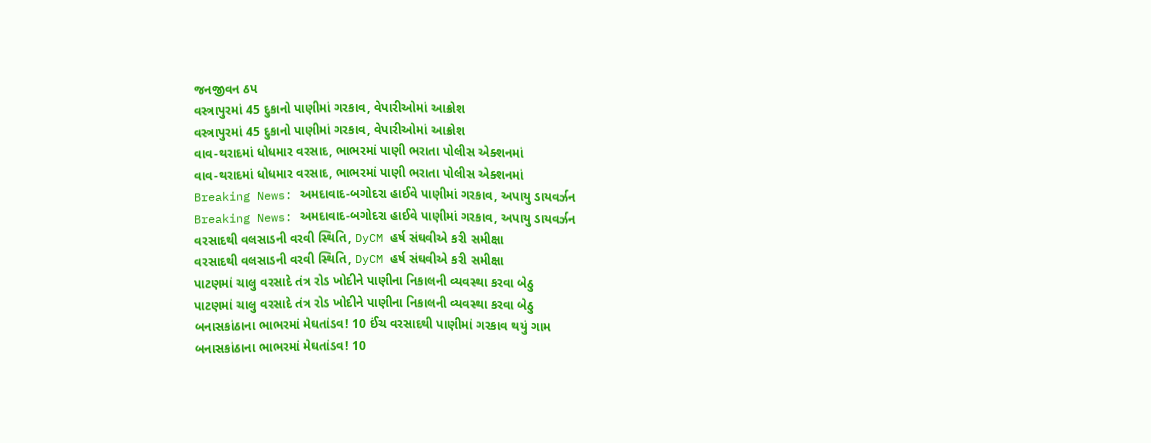જનજીવન ઠપ
વસ્ત્રાપુરમાં 45 દુકાનો પાણીમાં ગરકાવ, વેપારીઓમાં આક્રોશ
વસ્ત્રાપુરમાં 45 દુકાનો પાણીમાં ગરકાવ, વેપારીઓમાં આક્રોશ
વાવ-થરાદમાં ધોધમાર વરસાદ, ભાભરમાં પાણી ભરાતા પોલીસ એક્શનમાં
વાવ-થરાદમાં ધોધમાર વરસાદ, ભાભરમાં પાણી ભરાતા પોલીસ એક્શનમાં
Breaking News: અમદાવાદ-બગોદરા હાઈવે પાણીમાં ગરકાવ, અપાયુ ડાયવર્ઝન
Breaking News: અમદાવાદ-બગોદરા હાઈવે પાણીમાં ગરકાવ, અપાયુ ડાયવર્ઝન
વરસાદથી વલસાડની વરવી સ્થિતિ, DyCM હર્ષ સંઘવીએ કરી સમીક્ષા
વરસાદથી વલસાડની વરવી સ્થિતિ, DyCM હર્ષ સંઘવીએ કરી સમીક્ષા
પાટણમાં ચાલુ વરસાદે તંત્ર રોડ ખોદીને પાણીના નિકાલની વ્યવસ્થા કરવા બેઠુ
પાટણમાં ચાલુ વરસાદે તંત્ર રોડ ખોદીને પાણીના નિકાલની વ્યવસ્થા કરવા બેઠુ
બનાસકાંઠાના ભાભરમાં મેઘતાંડવ! 10 ઈંચ વરસાદથી પાણીમાં ગરકાવ થયું ગામ
બનાસકાંઠાના ભાભરમાં મેઘતાંડવ! 10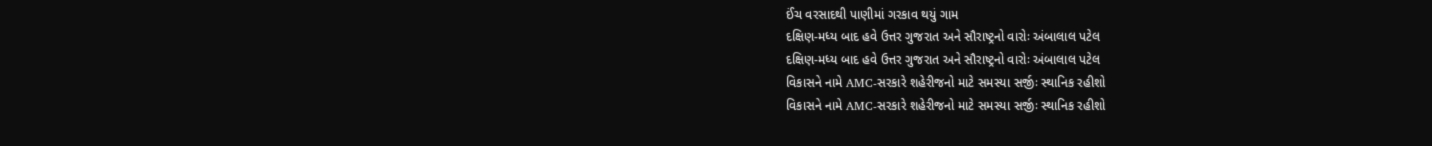ઈંચ વરસાદથી પાણીમાં ગરકાવ થયું ગામ
દક્ષિણ-મધ્ય બાદ હવે ઉત્તર ગુજરાત અને સૌરાષ્ટ્રનો વારોઃ અંબાલાલ પટેલ
દક્ષિણ-મધ્ય બાદ હવે ઉત્તર ગુજરાત અને સૌરાષ્ટ્રનો વારોઃ અંબાલાલ પટેલ
વિકાસને નામે AMC-સરકારે શહેરીજનો માટે સમસ્યા સર્જીઃ સ્થાનિક રહીશો
વિકાસને નામે AMC-સરકારે શહેરીજનો માટે સમસ્યા સર્જીઃ સ્થાનિક રહીશો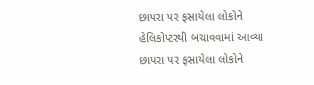છાપરા પર ફસાયેલા લોકોને હેલિકોપ્ટરથી બચાવવામાં આવ્યા
છાપરા પર ફસાયેલા લોકોને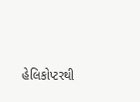હેલિકોપ્ટરથી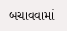બચાવવામાં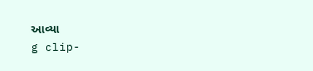આવ્યા
g clip-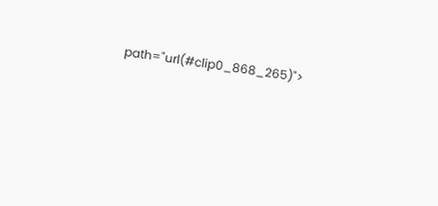path="url(#clip0_868_265)">